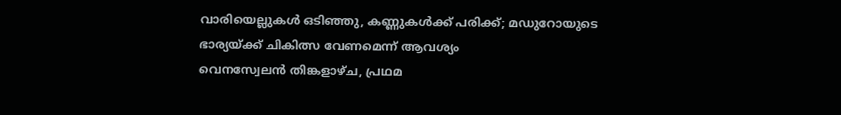വാരിയെല്ലുകൾ ഒടിഞ്ഞു, കണ്ണുകൾക്ക് പരിക്ക്; മഡുറോയുടെ ഭാര്യയ്ക്ക് ചികിത്സ വേണമെന്ന് ആവശ്യം
വെനസ്വേലൻ തിങ്കളാഴ്ച, പ്രഥമ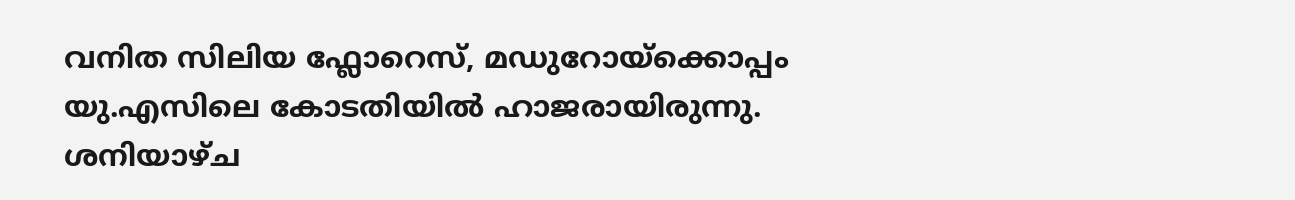വനിത സിലിയ ഫ്ലോറെസ്, മഡുറോയ്ക്കൊപ്പം യു.എസിലെ കോടതിയിൽ ഹാജരായിരുന്നു. ശനിയാഴ്ച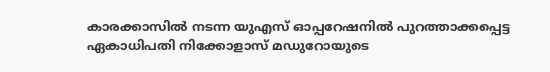കാരക്കാസിൽ നടന്ന യുഎസ് ഓപ്പറേഷനിൽ പുറത്താക്കപ്പെട്ട ഏകാധിപതി നിക്കോളാസ് മഡുറോയുടെ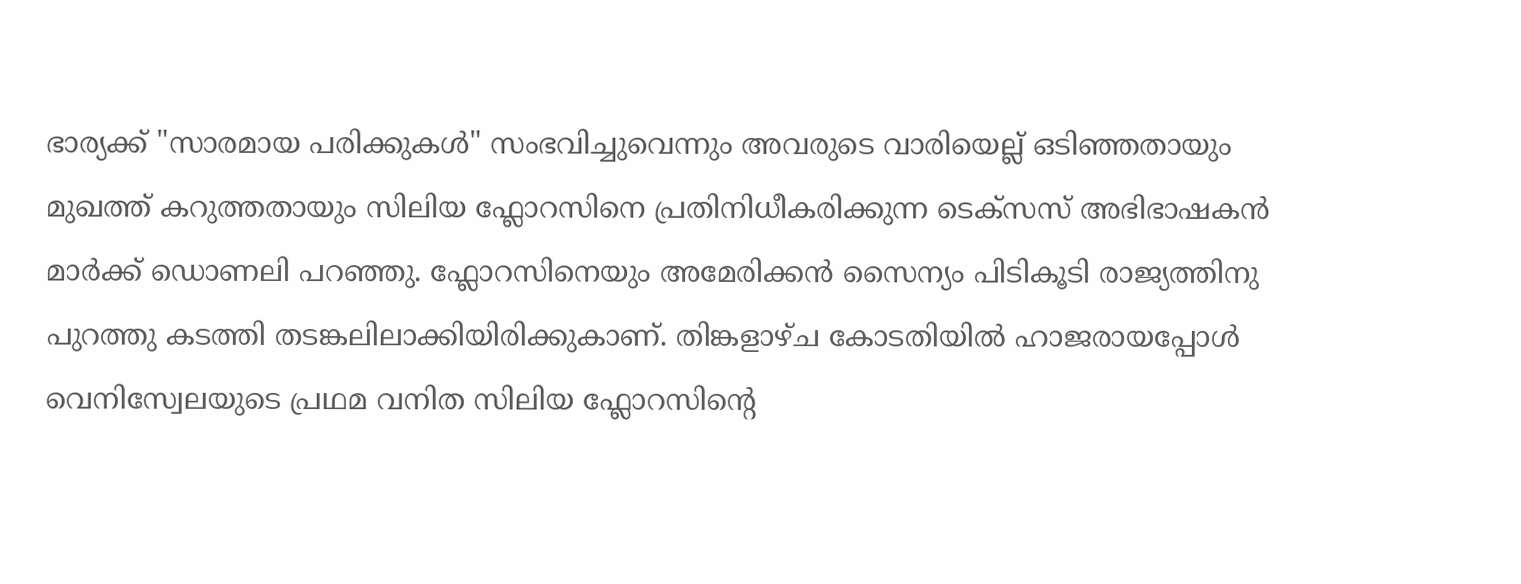ഭാര്യക്ക് "സാരമായ പരിക്കുകൾ" സംഭവിച്ചുവെന്നും അവരുടെ വാരിയെല്ല് ഒടിഞ്ഞതായും മുഖത്ത് കറുത്തതായും സിലിയ ഫ്ലോറസിനെ പ്രതിനിധീകരിക്കുന്ന ടെക്സസ് അഭിഭാഷകൻ മാർക്ക് ഡൊണലി പറഞ്ഞു. ഫ്ലോറസിനെയും അമേരിക്കൻ സൈന്യം പിടികൂടി രാജ്യത്തിനു പുറത്തു കടത്തി തടങ്കലിലാക്കിയിരിക്കുകാണ്. തിങ്കളാഴ്ച കോടതിയിൽ ഹാജരായപ്പോൾ വെനിസ്വേലയുടെ പ്രഥമ വനിത സിലിയ ഫ്ലോറസിന്റെ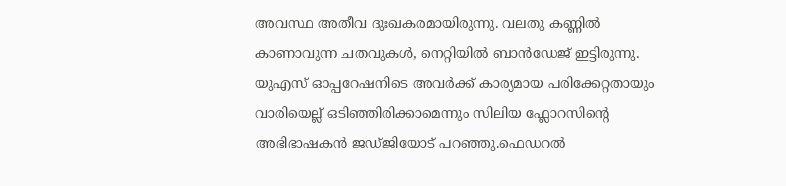അവസ്ഥ അതീവ ദുഃഖകരമായിരുന്നു. വലതു കണ്ണിൽ കാണാവുന്ന ചതവുകൾ, നെറ്റിയിൽ ബാൻഡേജ് ഇട്ടിരുന്നു. യുഎസ് ഓപ്പറേഷനിടെ അവർക്ക് കാര്യമായ പരിക്കേറ്റതായും വാരിയെല്ല് ഒടിഞ്ഞിരിക്കാമെന്നും സിലിയ ഫ്ലോറസിന്റെ അഭിഭാഷകൻ ജഡ്ജിയോട് പറഞ്ഞു.ഫെഡറൽ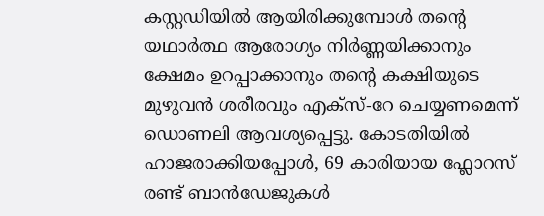കസ്റ്റഡിയിൽ ആയിരിക്കുമ്പോൾ തന്റെ യഥാർത്ഥ ആരോഗ്യം നിർണ്ണയിക്കാനും ക്ഷേമം ഉറപ്പാക്കാനും തന്റെ കക്ഷിയുടെ മുഴുവൻ ശരീരവും എക്സ്-റേ ചെയ്യണമെന്ന് ഡൊണലി ആവശ്യപ്പെട്ടു. കോടതിയിൽ ഹാജരാക്കിയപ്പോൾ, 69 കാരിയായ ഫ്ലോറസ് രണ്ട് ബാൻഡേജുകൾ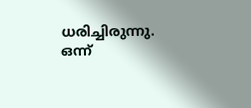ധരിച്ചിരുന്നു. ഒന്ന്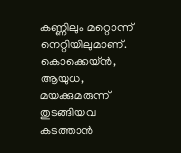കണ്ണിലും മറ്റൊന്ന് നെറ്റിയിലുമാണ്. കൊക്കെയ്ൻ, ആയുധ, മയക്കുമരുന്ന് തുടങ്ങിയവ കടത്താൻ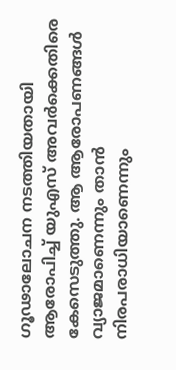ഗൂഢാലോചന നടത്തിയതായി ആരോപിച്ച് യുഎസ് അവർക്കെതിരെ കേസെടുത്തു. ആ ആരോപണങ്ങൾ വ്യാജമാണെന്നും താൻ നിരപരാധിയാണെന്നും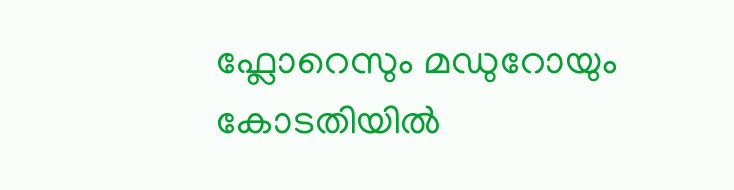ഫ്ലോറെസും മഡുറോയും കോടതിയിൽ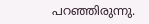പറഞ്ഞിരുന്നു.